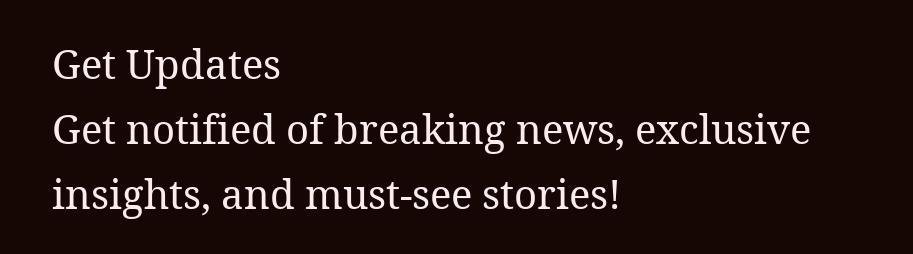Get Updates
Get notified of breaking news, exclusive insights, and must-see stories!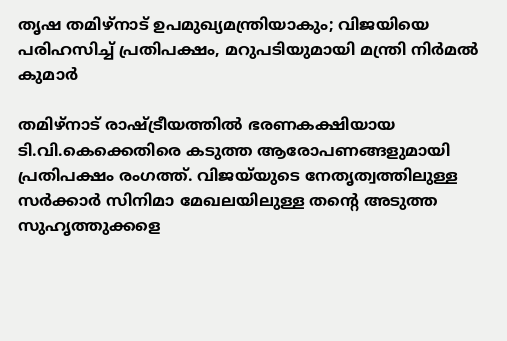തൃഷ തമിഴ്‌നാട് ഉപമുഖ്യമന്ത്രിയാകും; വിജയിയെ പരിഹസിച്ച് പ്രതിപക്ഷം, മറുപടിയുമായി മന്ത്രി നിര്‍മല്‍ കുമാര്‍

തമിഴ്‌നാട് രാഷ്‌ട്രീയത്തിൽ ഭരണകക്ഷിയായ ടി.വി.കെക്കെതിരെ കടുത്ത ആരോപണങ്ങളുമായി പ്രതിപക്ഷം രംഗത്ത്. വിജയ്‌യുടെ നേതൃത്വത്തിലുള്ള സർക്കാർ സിനിമാ മേഖലയിലുള്ള തന്റെ അടുത്ത സുഹൃത്തുക്കളെ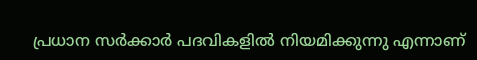പ്രധാന സർക്കാർ പദവികളിൽ നിയമിക്കുന്നു എന്നാണ്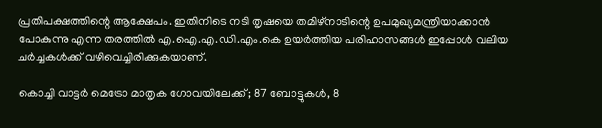പ്രതിപക്ഷത്തിന്റെ ആക്ഷേപം. ഇതിനിടെ നടി തൃഷയെ തമിഴ്‌നാടിന്റെ ഉപമുഖ്യമന്ത്രിയാക്കാൻ പോകുന്നു എന്ന തരത്തിൽ എ.ഐ.എ.ഡി.എം.കെ ഉയർത്തിയ പരിഹാസങ്ങൾ ഇപ്പോൾ വലിയ ചർച്ചകൾക്ക് വഴിവെച്ചിരിക്കുകയാണ്.

കൊച്ചി വാട്ടര്‍ മെട്രോ മാതൃക ഗോവയിലേക്ക്; 87 ബോട്ടുകള്‍, 8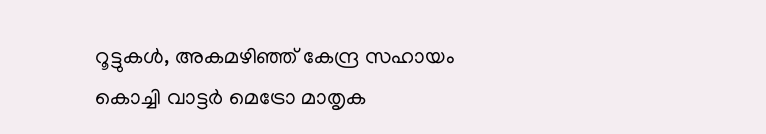റൂട്ടുകള്‍, അകമഴിഞ്ഞ് കേന്ദ്ര സഹായം
കൊച്ചി വാട്ടര്‍ മെട്രോ മാതൃക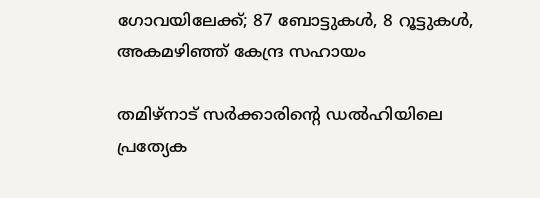ഗോവയിലേക്ക്; 87 ബോട്ടുകള്‍, 8 റൂട്ടുകള്‍, അകമഴിഞ്ഞ് കേന്ദ്ര സഹായം

തമിഴ്‌നാട് സർക്കാരിന്റെ ഡൽഹിയിലെ പ്രത്യേക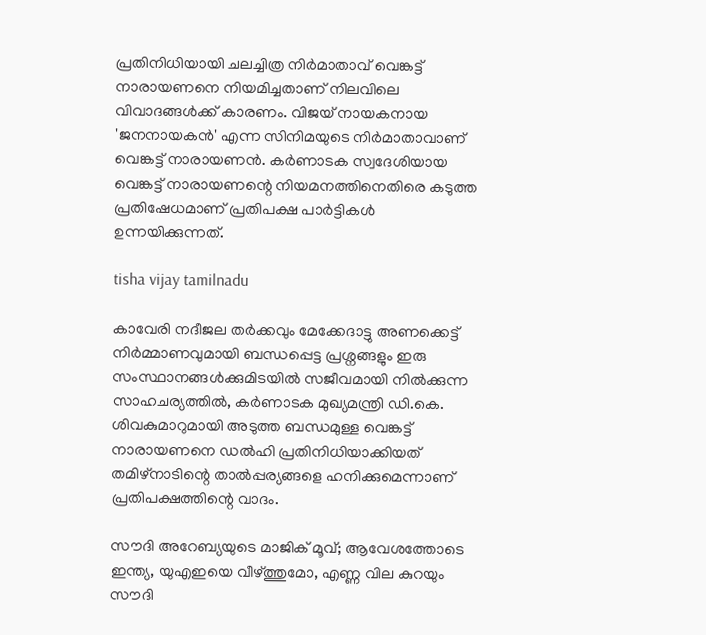പ്രതിനിധിയായി ചലച്ചിത്ര നിർമാതാവ് വെങ്കട്ട് നാരായണനെ നിയമിച്ചതാണ് നിലവിലെ വിവാദങ്ങൾക്ക് കാരണം. വിജയ് നായകനായ 'ജനനായകൻ' എന്ന സിനിമയുടെ നിർമാതാവാണ് വെങ്കട്ട് നാരായണൻ. കർണാടക സ്വദേശിയായ വെങ്കട്ട് നാരായണന്റെ നിയമനത്തിനെതിരെ കടുത്ത പ്രതിഷേധമാണ് പ്രതിപക്ഷ പാർട്ടികൾ ഉന്നയിക്കുന്നത്.

tisha vijay tamilnadu

കാവേരി നദീജല തർക്കവും മേക്കേദാട്ടു അണക്കെട്ട് നിർമ്മാണവുമായി ബന്ധപ്പെട്ട പ്രശ്നങ്ങളും ഇരു സംസ്ഥാനങ്ങൾക്കുമിടയിൽ സജീവമായി നിൽക്കുന്ന സാഹചര്യത്തിൽ, കർണാടക മുഖ്യമന്ത്രി ഡി.കെ. ശിവകുമാറുമായി അടുത്ത ബന്ധമുള്ള വെങ്കട്ട് നാരായണനെ ഡൽഹി പ്രതിനിധിയാക്കിയത് തമിഴ്‌നാടിന്റെ താൽപ്പര്യങ്ങളെ ഹനിക്കുമെന്നാണ് പ്രതിപക്ഷത്തിന്റെ വാദം.

സൗദി അറേബ്യയുടെ മാജിക് മൂവ്; ആവേശത്തോടെ ഇന്ത്യ, യുഎഇയെ വീഴ്ത്തുമോ, എണ്ണ വില കുറയും
സൗദി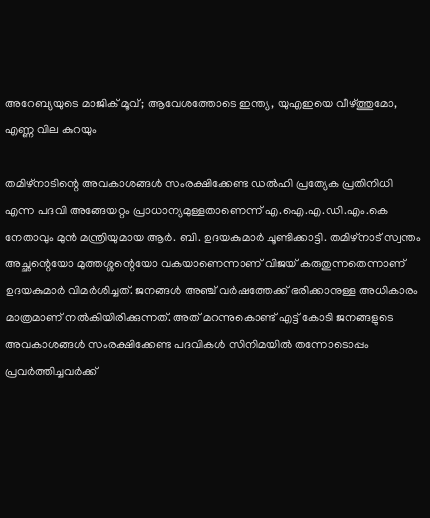അറേബ്യയുടെ മാജിക് മൂവ്; ആവേശത്തോടെ ഇന്ത്യ, യുഎഇയെ വീഴ്ത്തുമോ, എണ്ണ വില കുറയും

തമിഴ്‌നാടിന്റെ അവകാശങ്ങൾ സംരക്ഷിക്കേണ്ട ഡൽഹി പ്രത്യേക പ്രതിനിധി എന്ന പദവി അങ്ങേയറ്റം പ്രാധാന്യമുള്ളതാണെന്ന് എ.ഐ.എ.ഡി.എം.കെ നേതാവും മുൻ മന്ത്രിയുമായ ആർ. ബി. ഉദയകുമാർ ചൂണ്ടിക്കാട്ടി. തമിഴ്‌നാട് സ്വന്തം അച്ഛന്റെയോ മുത്തശ്ശന്റെയോ വകയാണെന്നാണ് വിജയ് കരുതുന്നതെന്നാണ് ഉദയകുമാർ വിമർശിച്ചത്. ജനങ്ങൾ അഞ്ച് വർഷത്തേക്ക് ഭരിക്കാനുള്ള അധികാരം മാത്രമാണ് നൽകിയിരിക്കുന്നത്. അത് മറന്നുകൊണ്ട് എട്ട് കോടി ജനങ്ങളുടെ അവകാശങ്ങൾ സംരക്ഷിക്കേണ്ട പദവികൾ സിനിമയിൽ തന്നോടൊപ്പം പ്രവർത്തിച്ചവർക്ക്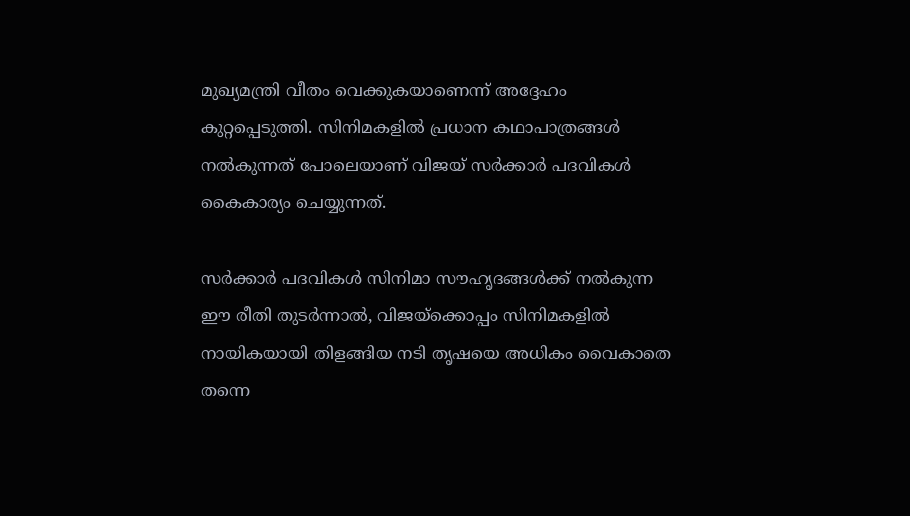മുഖ്യമന്ത്രി വീതം വെക്കുകയാണെന്ന് അദ്ദേഹം കുറ്റപ്പെടുത്തി. സിനിമകളിൽ പ്രധാന കഥാപാത്രങ്ങൾ നൽകുന്നത് പോലെയാണ് വിജയ് സർക്കാർ പദവികൾ കൈകാര്യം ചെയ്യുന്നത്.

സർക്കാർ പദവികൾ സിനിമാ സൗഹൃദങ്ങൾക്ക് നൽകുന്ന ഈ രീതി തുടർന്നാൽ, വിജയ്‌ക്കൊപ്പം സിനിമകളിൽ നായികയായി തിളങ്ങിയ നടി തൃഷയെ അധികം വൈകാതെ തന്നെ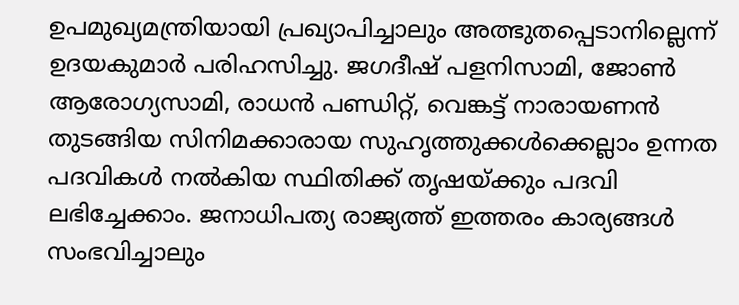ഉപമുഖ്യമന്ത്രിയായി പ്രഖ്യാപിച്ചാലും അത്ഭുതപ്പെടാനില്ലെന്ന് ഉദയകുമാർ പരിഹസിച്ചു. ജഗദീഷ് പളനിസാമി, ജോൺ ആരോഗ്യസാമി, രാധൻ പണ്ഡിറ്റ്, വെങ്കട്ട് നാരായണൻ തുടങ്ങിയ സിനിമക്കാരായ സുഹൃത്തുക്കൾക്കെല്ലാം ഉന്നത പദവികൾ നൽകിയ സ്ഥിതിക്ക് തൃഷയ്ക്കും പദവി ലഭിച്ചേക്കാം. ജനാധിപത്യ രാജ്യത്ത് ഇത്തരം കാര്യങ്ങൾ സംഭവിച്ചാലും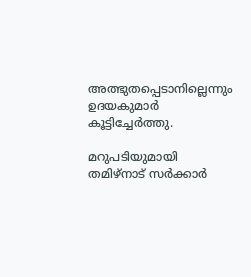അത്ഭുതപ്പെടാനില്ലെന്നും ഉദയകുമാർ കൂട്ടിച്ചേർത്തു.

മറുപടിയുമായി തമിഴ്‌നാട് സർക്കാർ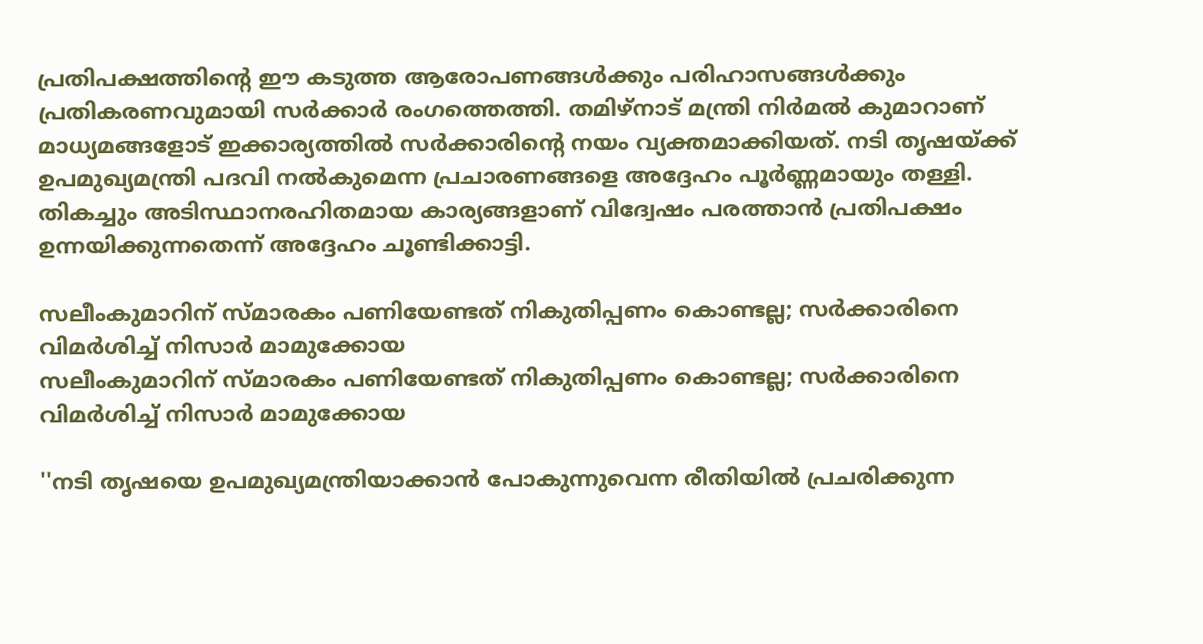പ്രതിപക്ഷത്തിന്റെ ഈ കടുത്ത ആരോപണങ്ങൾക്കും പരിഹാസങ്ങൾക്കും പ്രതികരണവുമായി സർക്കാർ രംഗത്തെത്തി. തമിഴ്‌നാട് മന്ത്രി നിർമൽ കുമാറാണ് മാധ്യമങ്ങളോട് ഇക്കാര്യത്തിൽ സർക്കാരിന്റെ നയം വ്യക്തമാക്കിയത്. നടി തൃഷയ്ക്ക് ഉപമുഖ്യമന്ത്രി പദവി നൽകുമെന്ന പ്രചാരണങ്ങളെ അദ്ദേഹം പൂർണ്ണമായും തള്ളി. തികച്ചും അടിസ്ഥാനരഹിതമായ കാര്യങ്ങളാണ് വിദ്വേഷം പരത്താൻ പ്രതിപക്ഷം ഉന്നയിക്കുന്നതെന്ന് അദ്ദേഹം ചൂണ്ടിക്കാട്ടി.

സലീംകുമാറിന് സ്മാരകം പണിയേണ്ടത് നികുതിപ്പണം കൊണ്ടല്ല; സര്‍ക്കാരിനെ വിമര്‍ശിച്ച് നിസാര്‍ മാമുക്കോയ
സലീംകുമാറിന് സ്മാരകം പണിയേണ്ടത് നികുതിപ്പണം കൊണ്ടല്ല; സര്‍ക്കാരിനെ വിമര്‍ശിച്ച് നിസാര്‍ മാമുക്കോയ

''നടി തൃഷയെ ഉപമുഖ്യമന്ത്രിയാക്കാൻ പോകുന്നുവെന്ന രീതിയിൽ പ്രചരിക്കുന്ന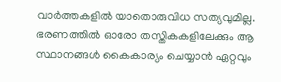വാർത്തകളിൽ യാതൊരുവിധ സത്യവുമില്ല. ഭരണത്തിൽ ഓരോ തസ്തികകളിലേക്കും ആ സ്ഥാനങ്ങൾ കൈകാര്യം ചെയ്യാൻ ഏറ്റവും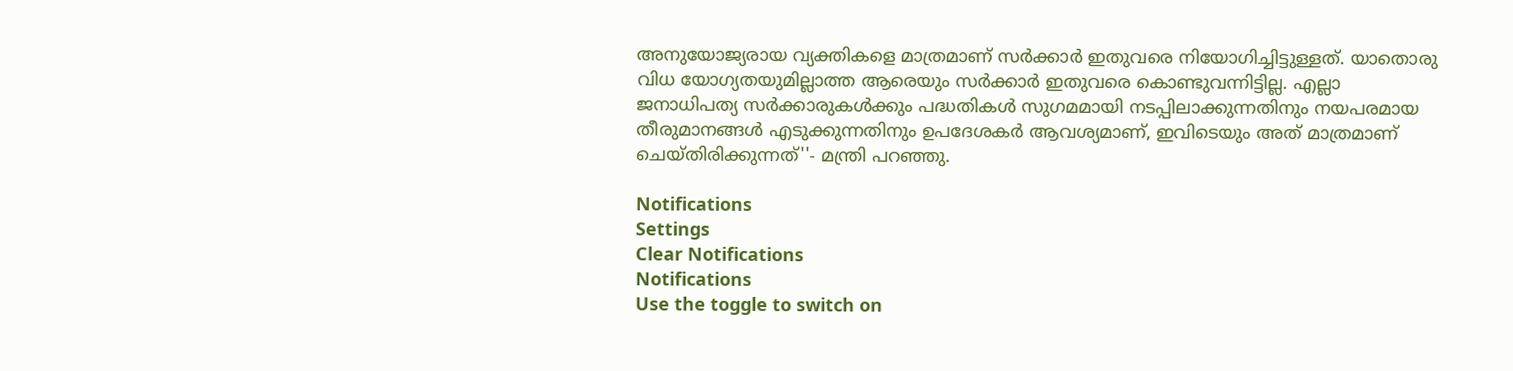അനുയോജ്യരായ വ്യക്തികളെ മാത്രമാണ് സർക്കാർ ഇതുവരെ നിയോഗിച്ചിട്ടുള്ളത്. യാതൊരു വിധ യോഗ്യതയുമില്ലാത്ത ആരെയും സർക്കാർ ഇതുവരെ കൊണ്ടുവന്നിട്ടില്ല. എല്ലാ ജനാധിപത്യ സർക്കാരുകൾക്കും പദ്ധതികൾ സുഗമമായി നടപ്പിലാക്കുന്നതിനും നയപരമായ തീരുമാനങ്ങൾ എടുക്കുന്നതിനും ഉപദേശകർ ആവശ്യമാണ്, ഇവിടെയും അത് മാത്രമാണ് ചെയ്തിരിക്കുന്നത്''- മന്ത്രി പറഞ്ഞു.

Notifications
Settings
Clear Notifications
Notifications
Use the toggle to switch on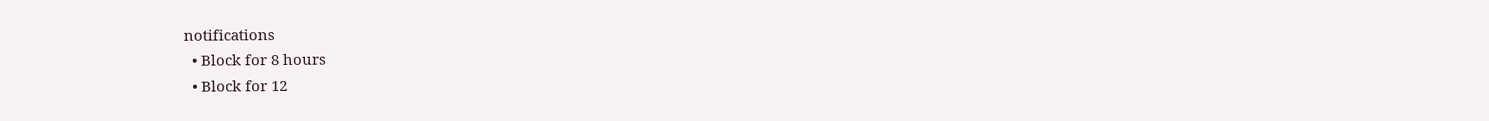notifications
  • Block for 8 hours
  • Block for 12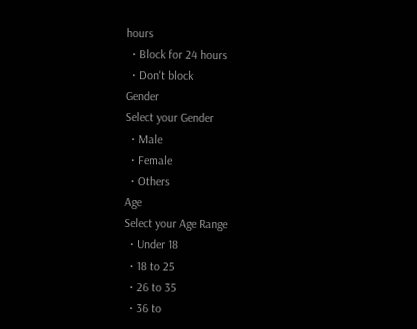hours
  • Block for 24 hours
  • Don't block
Gender
Select your Gender
  • Male
  • Female
  • Others
Age
Select your Age Range
  • Under 18
  • 18 to 25
  • 26 to 35
  • 36 to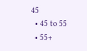45
  • 45 to 55
  • 55+